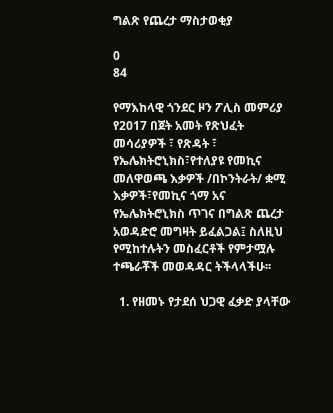ግልጽ የጨረታ ማስታወቂያ

0
84

የማእከላዊ ጎንደር ዞን ፖሊስ መምሪያ የ2017 በጀት አመት የጽህፈት መሳሪያዎች ፣ የጽዳት ፣ የኤሌክትሮኒክስ፣የተለያዩ የመኪና መለዋወጫ እቃዎች /በኮንትራት/ ቋሚ እቃዎች፣የመኪና ጎማ አና የኤሌክትሮኒክስ ጥገና በግልጽ ጨረታ አወዳድሮ መግዛት ይፈልጋል፤ ስለዚህ የሚከተሉትን መስፈርቶች የምታሟሉ ተጫራቾች መወዳዳር ትችላላችሁ፡፡

  1. የዘመኑ የታደሰ ህጋዊ ፈቃድ ያላቸው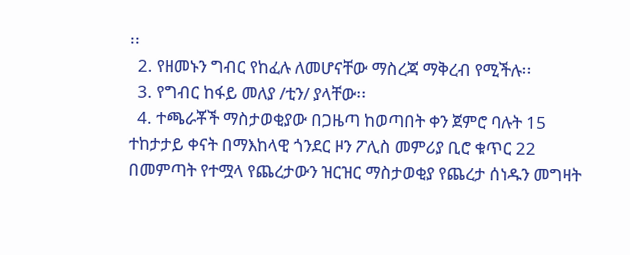፡፡
  2. የዘመኑን ግብር የከፈሉ ለመሆናቸው ማስረጃ ማቅረብ የሚችሉ፡፡
  3. የግብር ከፋይ መለያ /ቲን/ ያላቸው፡፡
  4. ተጫራቾች ማስታወቂያው በጋዜጣ ከወጣበት ቀን ጀምሮ ባሉት 15 ተከታታይ ቀናት በማእከላዊ ጎንደር ዞን ፖሊስ መምሪያ ቢሮ ቁጥር 22 በመምጣት የተሟላ የጨረታውን ዝርዝር ማስታወቂያ የጨረታ ሰነዱን መግዛት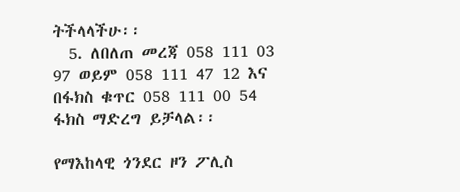ትችላላችሁ፡፡
  5. ለበለጠ መረጃ 058 111 03 97 ወይም 058 111 47 12 እና በፋክስ ቁጥር 058 111 00 54 ፋክስ ማድረግ ይቻላል፡፡

የማእከላዊ ጎንደር ዞን ፖሊስ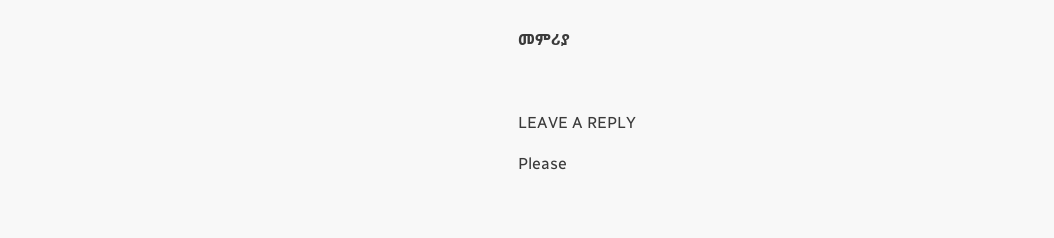መምሪያ



LEAVE A REPLY

Please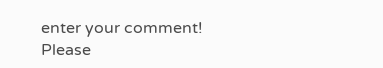enter your comment!
Please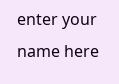enter your name here